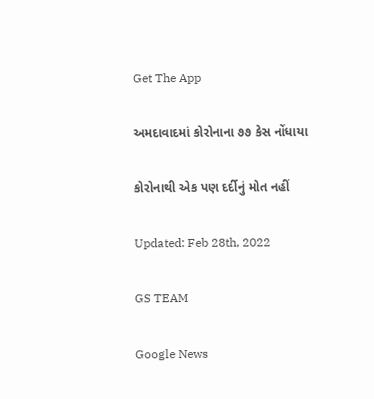Get The App

અમદાવાદમાં કોરોનાના ૭૭ કેસ નોંધાયા

કોરોનાથી એક પણ દર્દીનું મોત નહીં

Updated: Feb 28th, 2022

GS TEAM

Google News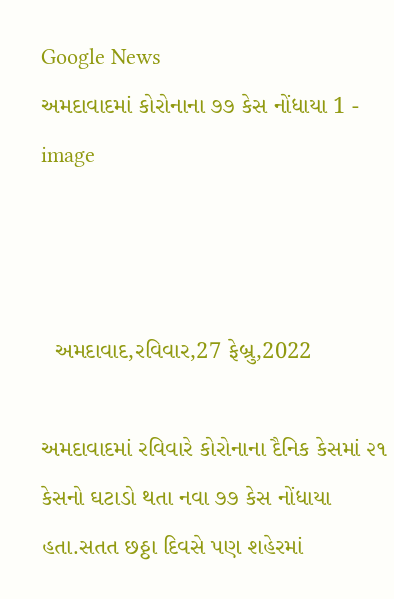Google News
અમદાવાદમાં કોરોનાના ૭૭ કેસ નોંધાયા 1 - image



  અમદાવાદ,રવિવાર,27 ફેબ્રુ,2022

અમદાવાદમાં રવિવારે કોરોનાના દૈનિક કેસમાં ૨૧ કેસનો ઘટાડો થતા નવા ૭૭ કેસ નોંધાયા હતા.સતત છઠ્ઠા દિવસે પણ શહેરમાં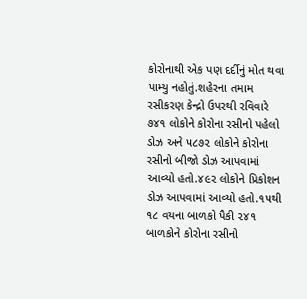કોરોનાથી એક પણ દર્દીનું મોત થવા પામ્યુ નહોતું.શહેરના તમામ રસીકરણ કેન્દ્રો ઉપરથી રવિવારે ૭૪૧ લોકોને કોરોના રસીનો પહેલો ડોઝ અને ૫૮૭૨ લોકોને કોરોના રસીનો બીજો ડોઝ આપવામાં આવ્યો હતો.૪૯૨ લોકોને પ્રિકોશન ડોઝ આપવામાં આવ્યો હતો.૧૫થી ૧૮ વયના બાળકો પૈકી ૨૪૧ બાળકોને કોરોના રસીનો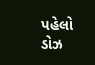પહેલો ડોઝ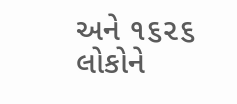અને ૧૬૨૬ લોકોને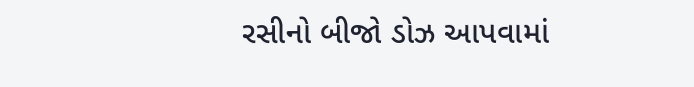રસીનો બીજો ડોઝ આપવામાં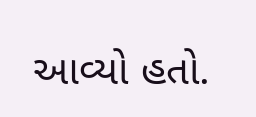આવ્યો હતો.